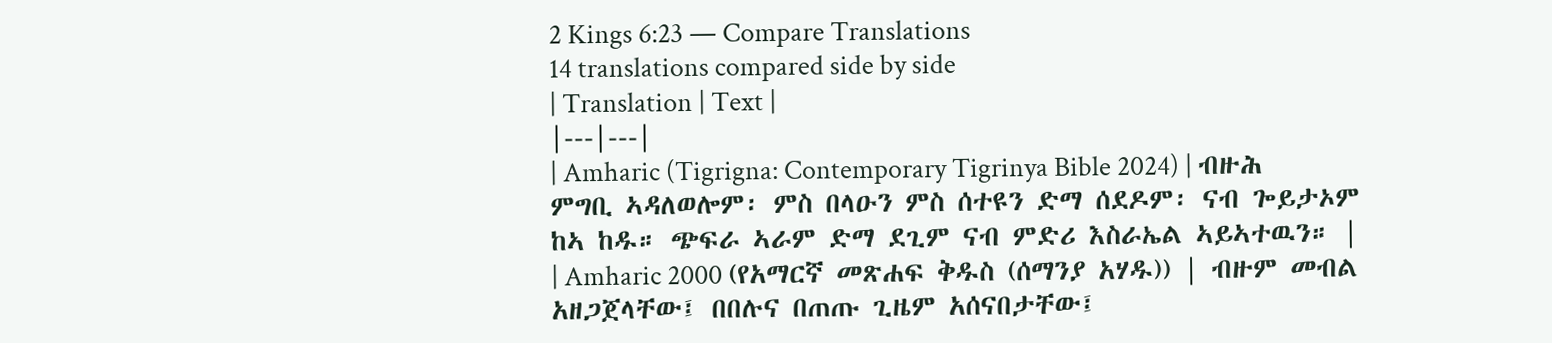2 Kings 6:23 — Compare Translations
14 translations compared side by side
| Translation | Text |
|---|---|
| Amharic (Tigrigna: Contemporary Tigrinya Bible 2024) | ብዙሕ ምግቢ ኣዳለወሎም፡ ምስ በላዑን ምስ ሰተዩን ድማ ሰደዶም፡ ናብ ጐይታኦም ከኣ ከዱ። ጭፍራ ኣራም ድማ ደጊም ናብ ምድሪ እስራኤል ኣይኣተዉን። |
| Amharic 2000 (የአማርኛ መጽሐፍ ቅዱስ (ሰማንያ አሃዱ)) | ብዙም መብል አዘጋጀላቸው፤ በበሉና በጠጡ ጊዜም አሰናበታቸው፤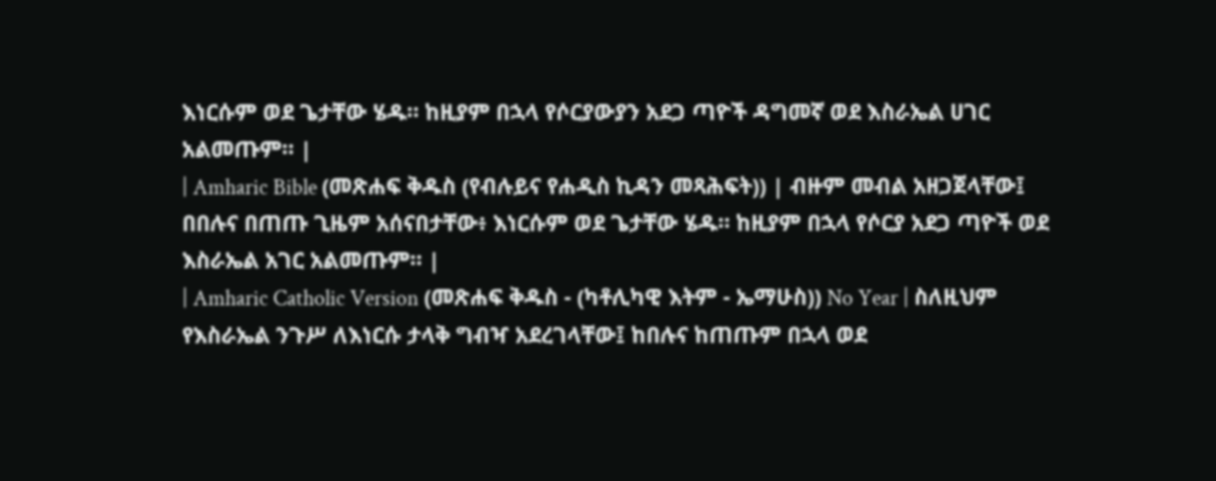እነርሱም ወደ ጌታቸው ሄዱ። ከዚያም በኋላ የሶርያውያን አደጋ ጣዮች ዳግመኛ ወደ እስራኤል ሀገር አልመጡም። |
| Amharic Bible (መጽሐፍ ቅዱስ (የብሉይና የሐዲስ ኪዳን መጻሕፍት)) | ብዙም መብል አዘጋጀላቸው፤ በበሉና በጠጡ ጊዜም አሰናበታቸው፥ እነርሱም ወደ ጌታቸው ሄዱ። ከዚያም በኋላ የሶርያ አደጋ ጣዮች ወደ እስራኤል አገር አልመጡም። |
| Amharic Catholic Version (መጽሐፍ ቅዱስ - (ካቶሊካዊ እትም - ኤማሁስ)) No Year | ስለዚህም የእስራኤል ንጉሥ ለእነርሱ ታላቅ ግብዣ አደረገላቸው፤ ከበሉና ከጠጡም በኋላ ወደ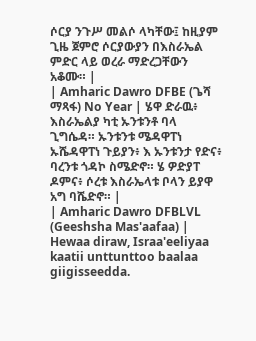ሶርያ ንጉሥ መልሶ ላካቸው፤ ከዚያም ጊዜ ጀምሮ ሶርያውያን በእስራኤል ምድር ላይ ወረራ ማድረጋቸውን አቆሙ። |
| Amharic Dawro DFBE (ጌሻ ማጻፋ) No Year | ሄዋ ድራዉ፥ እስራኤልያ ካቲ ኡንቱንቶ ባላ ጊግሴዳ። ኡንቱንቱ ሜዳዋፐነ ኡሼዳዋፐነ ጉይያን፥ እ ኡንቱንታ የድና፥ ባረንቱ ጎዳኮ ስሜድኖ። ሄ ዎድያፐ ዶምና፥ ሶረቱ እስራኤላቱ ቦላን ይያዋ አግ ባሼድኖ። |
| Amharic Dawro DFBLVL (Geeshsha Mas'aafaa) | Hewaa diraw, Israa'eeliyaa kaatii unttunttoo baalaa giigisseedda.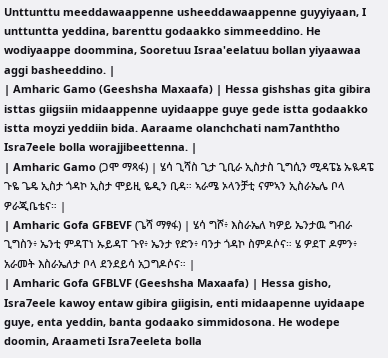Unttunttu meeddawaappenne usheeddawaappenne guyyiyaan, I unttuntta yeddina, barenttu godaakko simmeeddino. He wodiyaappe doommina, Sooretuu Israa'eelatuu bollan yiyaawaa aggi basheeddino. |
| Amharic Gamo (Geeshsha Maxaafa) | Hessa gishshas gita gibira isttas giigsiin midaappenne uyidaappe guye gede istta godaakko istta moyzi yeddiin bida. Aaraame olanchchati nam7anththo Isra7eele bolla worajjibeettenna. |
| Amharic Gamo (ጋሞ ማጻፋ) | ሄሳ ጊሻስ ጊታ ጊቢራ ኢስታስ ጊግሲን ሚዳፔኔ ኡዪዳፔ ጉዬ ጌዴ ኢስታ ጎዳኮ ኢስታ ሞይዚ ዬዲን ቢዳ። ኣራሜ ኦላንቻቲ ናምኣን ኢስራኤሌ ቦላ ዎራጂቤቴና። |
| Amharic Gofa GFBEVF (ጌሻ ማፃፋ) | ሄሳ ግሾ፥ እስራኤለ ካዎይ ኤንታዉ ግብራ ጊግስን፥ ኤንቲ ምዳፐነ ኡይዳፐ ጉየ፥ ኤንታ የድን፥ ባንታ ጎዳኮ ስምዶሶና። ሄ ዎደፐ ዶምን፥ አራመት እስራኤለታ ቦላ ደንደይሳ አጋግዶሶና። |
| Amharic Gofa GFBLVF (Geeshsha Maxaafa) | Hessa gisho, Isra7eele kawoy entaw gibira giigisin, enti midaapenne uyidaape guye, enta yeddin, banta godaako simmidosona. He wodepe doomin, Araameti Isra7eeleta bolla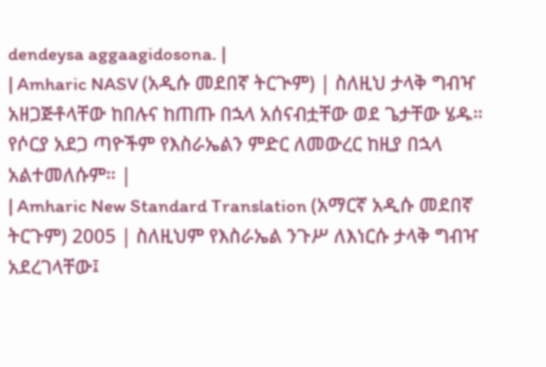dendeysa aggaagidosona. |
| Amharic NASV (አዲሱ መደበኛ ትርጒም) | ስለዚህ ታላቅ ግብዣ አዘጋጅቶላቸው ከበሉና ከጠጡ በኋላ አሰናብቷቸው ወደ ጌታቸው ሄዱ። የሶርያ አደጋ ጣዮችም የእስራኤልን ምድር ለመውረር ከዚያ በኋላ አልተመለሱም። |
| Amharic New Standard Translation (አማርኛ አዲሱ መደበኛ ትርጉም) 2005 | ስለዚህም የእስራኤል ንጉሥ ለእነርሱ ታላቅ ግብዣ አደረገላቸው፤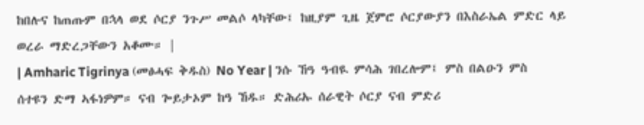ከበሉና ከጠጡም በኋላ ወደ ሶርያ ንጉሥ መልሶ ላካቸው፤ ከዚያም ጊዜ ጀምሮ ሶርያውያን በእስራኤል ምድር ላይ ወረራ ማድረጋቸውን አቆሙ። |
| Amharic Tigrinya (መፅሓፍ ቅዱስ) No Year | ንሱ ኸዓ ዓብዪ ምሳሕ ገበረሎም፤ ምስ በልዑን ምስ ሰተዩን ድማ ኣፋነዎም። ናብ ጐይታኦም ከዓ ኸዱ። ድሕሪኡ ሰራዊት ሶርያ ናብ ምድሪ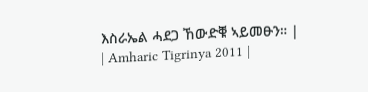እስራኤል ሓደጋ ኸውድቑ ኣይመፁን። |
| Amharic Tigrinya 2011 |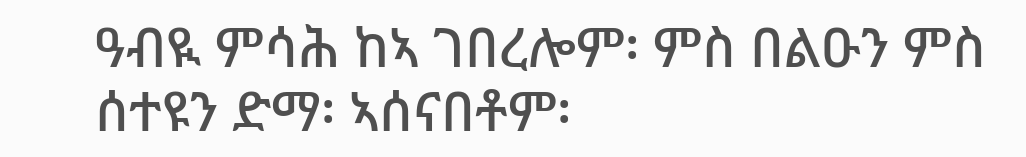ዓብዪ ምሳሕ ከኣ ገበረሎም፡ ምስ በልዑን ምስ ሰተዩን ድማ፡ ኣሰናበቶም፡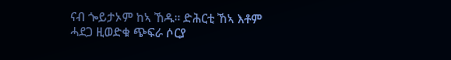ናብ ጐይታኦም ከኣ ኸዱ። ድሕርቲ ኸኣ እቶም ሓደጋ ዚወድቁ ጭፍራ ሶርያ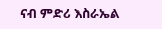ናብ ምድሪ እስራኤል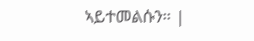ኣይተመልሱን። |